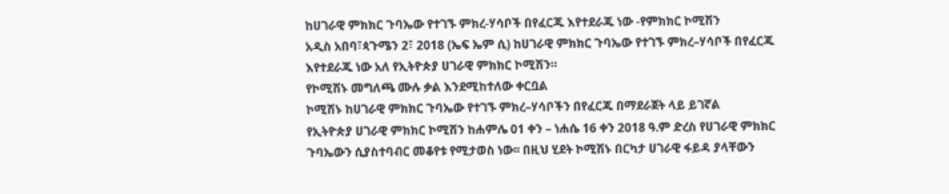ከሀገራዊ ምክክር ጉባኤው የተገኙ ምክረ-ሃሳቦች በየፈርጁ እየተደራጁ ነው -የምክክር ኮሚሽን
አዲስ አበባ፣ጳጉሜን 2፣ 2018 (ኤፍ ኤም ሲ) ከሀገራዊ ምክክር ጉባኤው የተገኙ ምክረ–ሃሳቦች በየፈርጁ እየተደራጁ ነው አለ የኢትዮጵያ ሀገራዊ ምክክር ኮሚሽን።
የኮሚሽኑ መግለጫ ሙሉ ቃል እንደሚከተለው ቀርቧል
ኮሚሽኑ ከሀገራዊ ምክክር ጉባኤው የተገኙ ምክረ–ሃሳቦችን በየፈርጁ በማደራጀት ላይ ይገኛል
የኢትዮጵያ ሀገራዊ ምክክር ኮሚሽን ከሐምሌ 01 ቀን – ነሐሴ 16 ቀን 2018 ዓ.ም ድረስ የሀገራዊ ምክክር ጉባኤውን ሲያስተባብር መቆየቱ የሚታወስ ነው፡፡ በዚህ ሂደት ኮሚሽኑ በርካታ ሀገራዊ ፋይዳ ያላቸውን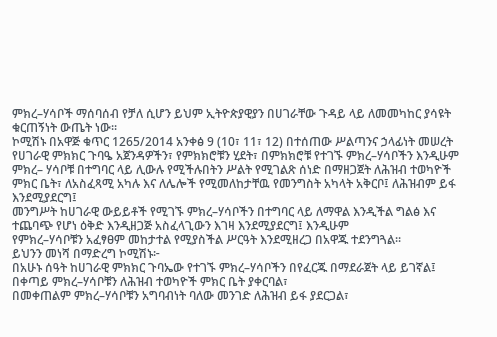ምክረ–ሃሳቦች ማሰባሰብ የቻለ ሲሆን ይህም ኢትዮጵያዊያን በሀገራቸው ጉዳይ ላይ ለመመካከር ያሳዩት ቁርጠኝነት ውጤት ነው፡፡
ኮሚሽኑ በአዋጅ ቁጥር 1265/2014 አንቀፅ 9 (10፣ 11፣ 12) በተሰጠው ሥልጣንና ኃላፊነት መሠረት
የሀገራዊ ምክክር ጉባዔ አጀንዳዎችን፣ የምክክሮቹን ሂደት፣ በምክክሮቹ የተገኙ ምክረ–ሃሳቦችን እንዲሁም ምክረ– ሃሳቦቹ በተግባር ላይ ሊውሉ የሚችሉበትን ሥልት የሚገልጽ ሰነድ በማዘጋጀት ለሕዝብ ተወካዮች ምክር ቤት፣ ለአስፈጻሚ አካሉ እና ለሌሎች የሚመለከታቸዉ የመንግስት አካላት አቅርቦ፤ ለሕዝብም ይፋ እንደሚያደርግ፤
መንግሥት ከሀገራዊ ውይይቶች የሚገኙ ምክረ–ሃሳቦችን በተግባር ላይ ለማዋል እንዲችል ግልፅ እና ተጨባጭ የሆነ ዕቅድ እንዲዘጋጅ አስፈላጊውን እገዛ እንደሚያደርግ፤ እንዲሁም
የምክረ–ሃሳቦቹን አፈፃፀም መከታተል የሚያስችል ሥርዓት እንደሚዘረጋ በአዋጁ ተደንግጓል፡፡
ይህንን መነሻ በማድረግ ኮሚሽኑ፦
በአሁኑ ሰዓት ከሀገራዊ ምክክር ጉባኤው የተገኙ ምክረ–ሃሳቦችን በየፈርጁ በማደራጀት ላይ ይገኛል፤
በቀጣይ ምክረ–ሃሳቦቹን ለሕዝብ ተወካዮች ምክር ቤት ያቀርባል፣
በመቀጠልም ምክረ–ሃሳቦቹን አግባብነት ባለው መንገድ ለሕዝብ ይፋ ያደርጋል፣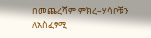በመጨረሻም ምክረ–ሃሳቦቹን ለአስፈፃሚ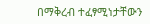በማቅረብ ተፈፃሚነታቸውን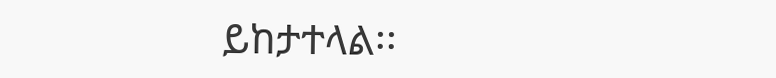ይከታተላል፡፡